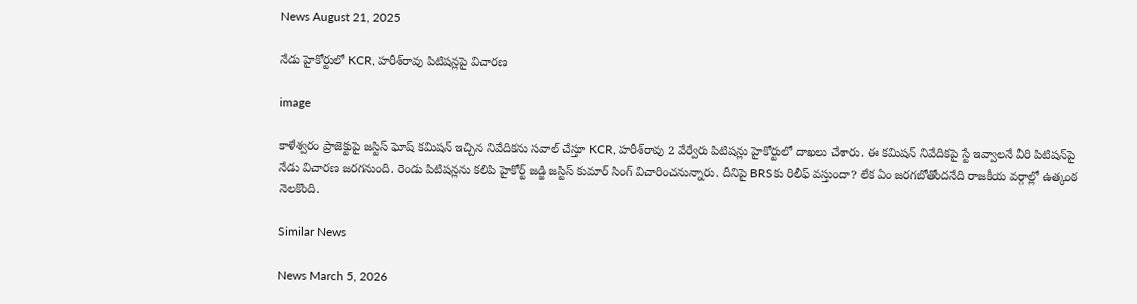News August 21, 2025

నేడు హైకోర్టులో KCR, హరీశ్‌రావు పిటిషన్లపై విచారణ

image

కాళేశ్వరం ప్రాజెక్టుపై జస్టిస్‌ ఘోష్‌ కమిషన్‌ ఇచ్చిన నివేదికను సవాల్ చేస్తూ KCR, హరీశ్‌రావు 2 వేర్వేరు పిటిషన్లు హైకోర్టులో దాఖలు చేశారు. ఈ కమిషన్ నివేదికపై స్టే ఇవ్వాలనే వీరి పిటిషన్‌పై నేడు విచారణ జరగనుంది. రెండు పిటిషన్లను కలిపి హైకోర్ట్ జడ్జి జస్టిస్ కుమార్ సింగ్ విచారించనున్నారు. దీనిపై BRSకు రిలీఫ్ వస్తుందా? లేక ఏం జరగబోతోందనేది రాజకీయ వర్గాల్లో ఉత్కంఠ నెలకొంది.

Similar News

News March 5, 2026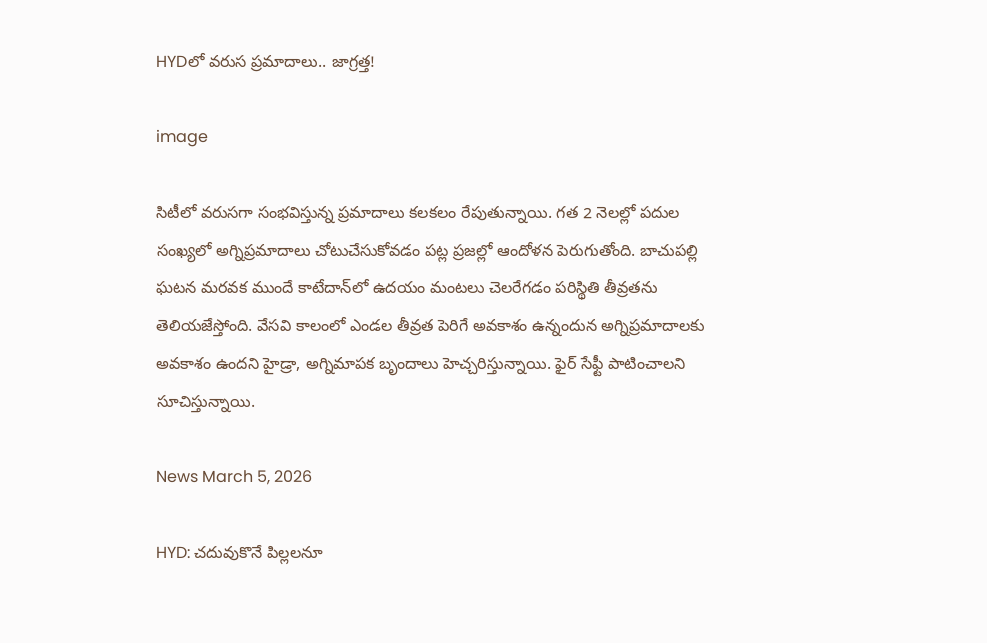HYDలో వరుస ప్రమాదాలు.. జాగ్రత్త!

image

సిటీలో వరుసగా సంభవిస్తున్న ప్రమాదాలు కలకలం రేపుతున్నాయి. గత 2 నెలల్లో పదుల సంఖ్యలో అగ్నిప్రమాదాలు చోటుచేసుకోవడం పట్ల ప్రజల్లో ఆందోళన పెరుగుతోంది. బాచుపల్లి ఘటన మరవక ముందే కాటేదాన్‌లో ఉదయం మంటలు చెలరేగడం పరిస్థితి తీవ్రతను తెలియజేస్తోంది. వేసవి కాలంలో ఎండల తీవ్రత పెరిగే అవకాశం ఉన్నందున అగ్నిప్రమాదాలకు అవకాశం ఉందని హైడ్రా, అగ్నిమాపక బృందాలు హెచ్చరిస్తున్నాయి. ఫైర్ సేఫ్టీ పాటించాలని సూచిస్తున్నాయి.

News March 5, 2026

HYD: చదువుకొనే పిల్లలనూ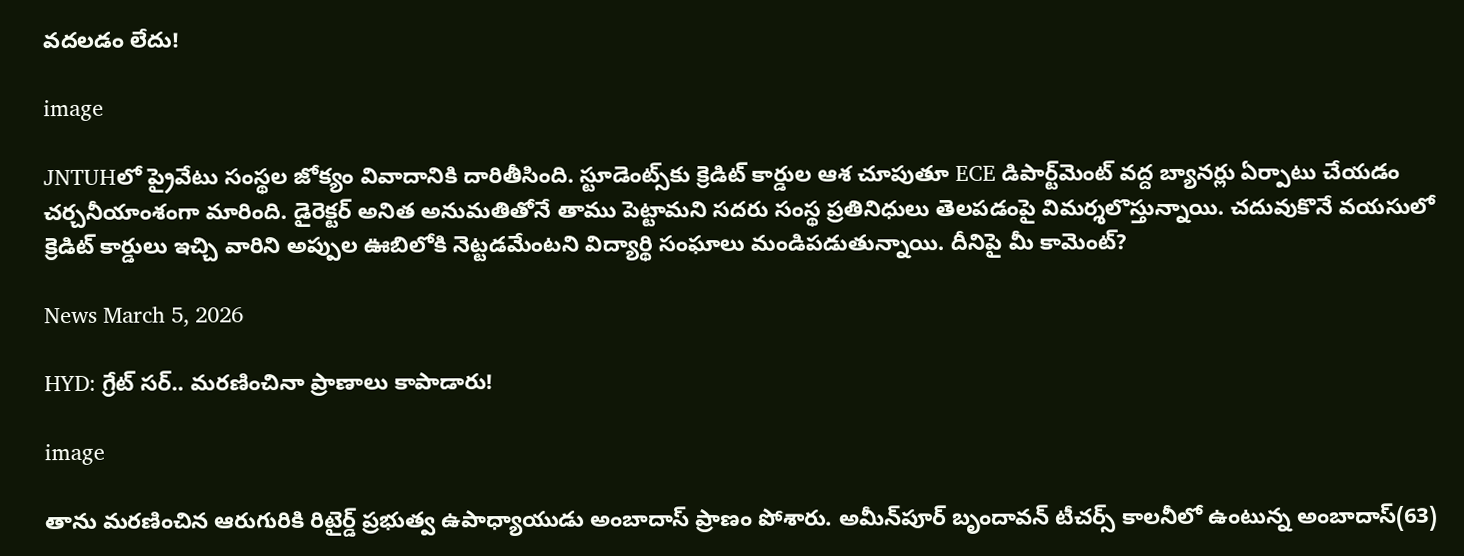వదలడం లేదు!

image

JNTUHలో ప్రైవేటు సంస్థల జోక్యం వివాదానికి దారితీసింది. స్టూడెంట్స్‌కు క్రెడిట్ కార్డుల ఆశ చూపుతూ ECE డిపార్ట్‌మెంట్ వద్ద బ్యానర్లు ఏర్పాటు చేయడం చర్చనీయాంశంగా మారింది. డైరెక్టర్ అనిత అనుమతితోనే తాము పెట్టామని సదరు సంస్థ ప్రతినిధులు తెలపడంపై విమర్శలొస్తున్నాయి. చదువుకొనే వయసులో క్రెడిట్ కార్డులు ఇచ్చి వారిని అప్పుల ఊబిలోకి నెట్టడమేంటని విద్యార్థి సంఘాలు మండిపడుతున్నాయి. దీనిపై మీ కామెంట్?

News March 5, 2026

HYD: గ్రేట్ సర్.. మరణించినా ప్రాణాలు కాపాడారు!

image

తాను మరణించిన ఆరుగురికి రిటైర్డ్ ప్రభుత్వ ఉపాధ్యాయుడు అంబాదాస్ ప్రాణం పోశారు. అమీన్‌పూర్‌ బృందావన్ టీచర్స్ కాలనీలో ఉంటున్న అంబాదాస్(63)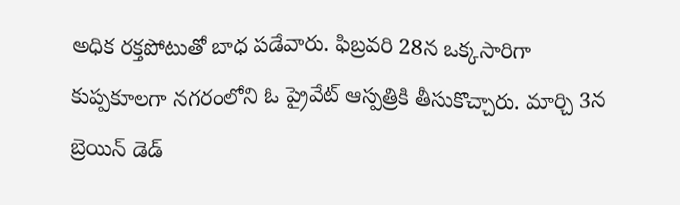అధిక రక్తపోటుతో బాధ పడేవారు. ఫిబ్రవరి 28న ఒక్కసారిగా కుప్పకూలగా నగరంలోని ఓ ప్రైవేట్ ఆస్పత్రికి తీసుకొచ్చారు. మార్చి 3న బ్రెయిన్ డెడ్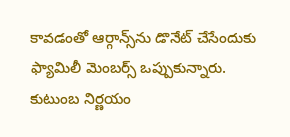కావడంతో ఆర్గాన్స్‌ను డొనేట్ చేసేందుకు ఫ్యామిలీ మెంబర్స్ ఒప్పుకున్నారు. కుటుంబ నిర్ణయం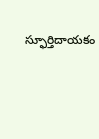స్ఫూర్తిదాయకం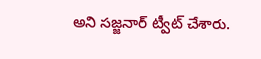అని సజ్జనార్ ట్వీట్ చేశారు.